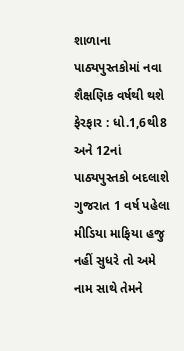શાળાના પાઠ્યપુસ્તકોમાં નવા શૈક્ષણિક વર્ષથી થશે ફેરફાર : ધો.1,6થી8 અને 12નાં પાઠ્યપુસ્તકો બદલાશે ગુજરાત 1 વર્ષ પહેલા
મીડિયા માફિયા હજુ નહીં સુધરે તો અમે નામ સાથે તેમને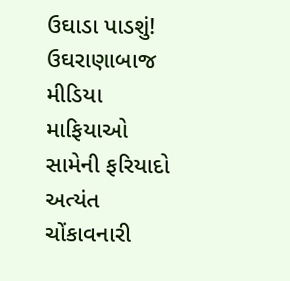ઉઘાડા પાડશું! ઉઘરાણાબાજ મીડિયા માફિયાઓ સામેની ફરિયાદો અત્યંત ચોંકાવનારી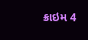ક્રાઇમ 4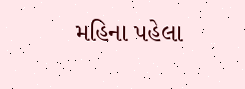મહિના પહેલા